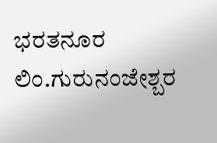ಭರತನೂರ ಲಿಂ.ಗುರುನಂಜೇಶ್ಬರ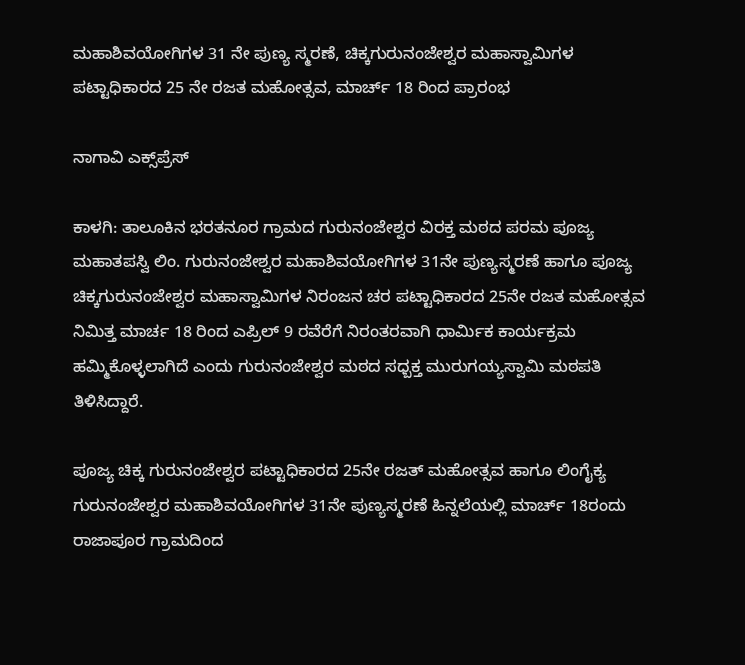ಮಹಾಶಿವಯೋಗಿಗಳ 31 ನೇ ಪುಣ್ಯ ಸ್ಮರಣೆ, ಚಿಕ್ಕಗುರುನಂಜೇಶ್ವರ ಮಹಾಸ್ವಾಮಿಗಳ ಪಟ್ಟಾಧಿಕಾರದ 25 ನೇ ರಜತ ಮಹೋತ್ಸವ, ಮಾರ್ಚ್ 18 ರಿಂದ ಪ್ರಾರಂಭ

ನಾಗಾವಿ ಎಕ್ಸ್‌ಪ್ರೆಸ್‌

ಕಾಳಗಿ: ತಾಲೂಕಿನ ಭರತನೂರ ಗ್ರಾಮದ ಗುರುನಂಜೇಶ್ವರ ವಿರಕ್ತ ಮಠದ ಪರಮ ಪೂಜ್ಯ ಮಹಾತಪಸ್ವಿ ಲಿಂ. ಗುರುನಂಜೇಶ್ವರ ಮಹಾಶಿವಯೋಗಿಗಳ 31ನೇ ಪುಣ್ಯಸ್ಮರಣೆ ಹಾಗೂ ಪೂಜ್ಯ ಚಿಕ್ಕಗುರುನಂಜೇಶ್ವರ ಮಹಾಸ್ವಾಮಿಗಳ ನಿರಂಜನ ಚರ ಪಟ್ಟಾಧಿಕಾರದ 25ನೇ ರಜತ ಮಹೋತ್ಸವ ನಿಮಿತ್ತ ಮಾರ್ಚ 18 ರಿಂದ ಎಪ್ರಿಲ್ 9 ರವೆರೆಗೆ ನಿರಂತರವಾಗಿ ಧಾರ್ಮಿಕ ಕಾರ್ಯಕ್ರಮ ಹಮ್ಮಿಕೊಳ್ಳಲಾಗಿದೆ ಎಂದು ಗುರುನಂಜೇಶ್ವರ ಮಠದ ಸಧ್ಬಕ್ತ ಮುರುಗಯ್ಯಸ್ವಾಮಿ ಮಠಪತಿ ತಿಳಿಸಿದ್ದಾರೆ.

ಪೂಜ್ಯ ಚಿಕ್ಕ ಗುರುನಂಜೇಶ್ವರ ಪಟ್ಟಾಧಿಕಾರದ 25ನೇ ರಜತ್ ಮಹೋತ್ಸವ ಹಾಗೂ ಲಿಂಗೈಕ್ಯ ಗುರುನಂಜೇಶ್ವರ ಮಹಾಶಿವಯೋಗಿಗಳ 31ನೇ ಪುಣ್ಯಸ್ಮರಣೆ ಹಿನ್ನಲೆಯಲ್ಲಿ ಮಾರ್ಚ್ 18ರಂದು ರಾಜಾಪೂರ ಗ್ರಾಮದಿಂದ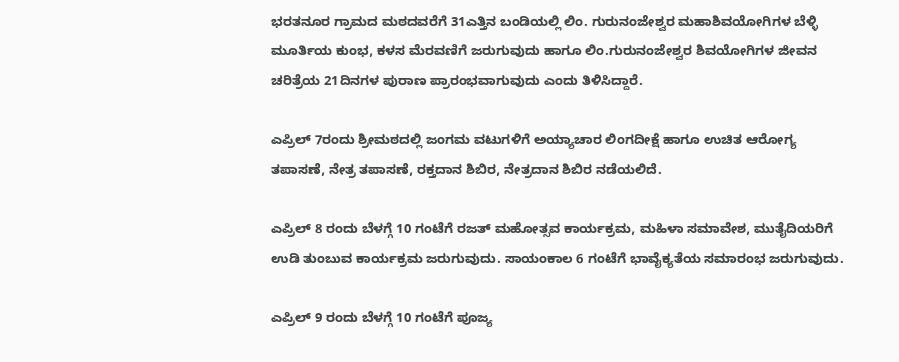ಭರತನೂರ ಗ್ರಾಮದ ಮಠದವರೆಗೆ 31ಎತ್ತಿನ ಬಂಡಿಯಲ್ಲಿ ಲಿಂ. ಗುರುನಂಜೇಶ್ವರ ಮಹಾಶಿವಯೋಗಿಗಳ ಬೆಳ್ಳಿ ಮೂರ್ತಿಯ ಕುಂಭ, ಕಳಸ ಮೆರವಣಿಗೆ ಜರುಗುವುದು ಹಾಗೂ ಲಿಂ.ಗುರುನಂಜೇಶ್ವರ ಶಿವಯೋಗಿಗಳ ಜೀವನ ಚರಿತ್ರೆಯ 21ದಿನಗಳ ಪುರಾಣ ಪ್ರಾರಂಭವಾಗುವುದು ಎಂದು ತಿಳಿಸಿದ್ದಾರೆ.

ಎಪ್ರಿಲ್ 7ರಂದು ಶ್ರೀಮಠದಲ್ಲಿ ಜಂಗಮ ವಟುಗಳಿಗೆ ಅಯ್ಯಾಚಾರ ಲಿಂಗದೀಕ್ಷೆ ಹಾಗೂ ಉಚಿತ ಆರೋಗ್ಯ ತಪಾಸಣೆ, ನೇತ್ರ ತಪಾಸಣೆ, ರಕ್ತದಾನ ಶಿಬಿರ, ನೇತ್ರದಾನ ಶಿಬಿರ ನಡೆಯಲಿದೆ.

ಎಪ್ರಿಲ್ 8 ರಂದು ಬೆಳಗ್ಗೆ 10 ಗಂಟೆಗೆ ರಜತ್ ಮಹೋತ್ಸವ ಕಾರ್ಯಕ್ರಮ, ಮಹಿಳಾ ಸಮಾವೇಶ, ಮುತೈದಿಯರಿಗೆ ಉಡಿ ತುಂಬುವ ಕಾರ್ಯಕ್ರಮ ಜರುಗುವುದು. ಸಾಯಂಕಾಲ 6 ಗಂಟೆಗೆ ಭಾವೈಕ್ಯತೆಯ ಸಮಾರಂಭ ಜರುಗುವುದು.

ಎಪ್ರಿಲ್ 9 ರಂದು ಬೆಳಗ್ಗೆ 10 ಗಂಟೆಗೆ ಪೂಜ್ಯ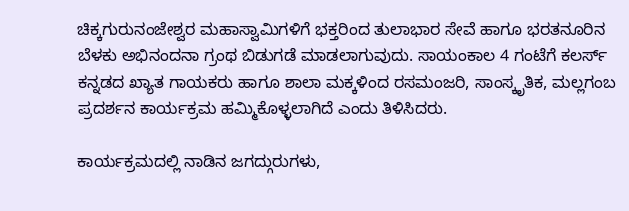ಚಿಕ್ಕಗುರುನಂಜೇಶ್ವರ ಮಹಾಸ್ವಾಮಿಗಳಿಗೆ ಭಕ್ತರಿಂದ ತುಲಾಭಾರ ಸೇವೆ ಹಾಗೂ ಭರತನೂರಿನ ಬೆಳಕು ಅಭಿನಂದನಾ ಗ್ರಂಥ ಬಿಡುಗಡೆ ಮಾಡಲಾಗುವುದು. ಸಾಯಂಕಾಲ 4 ಗಂಟೆಗೆ ಕಲರ್ಸ್ ಕನ್ನಡದ ಖ್ಯಾತ ಗಾಯಕರು ಹಾಗೂ ಶಾಲಾ ಮಕ್ಕಳಿಂದ ರಸಮಂಜರಿ, ಸಾಂಸ್ಕೃತಿಕ, ಮಲ್ಲಗಂಬ ಪ್ರದರ್ಶನ ಕಾರ್ಯಕ್ರಮ ಹಮ್ಮಿಕೊಳ್ಳಲಾಗಿದೆ ಎಂದು ತಿಳಿಸಿದರು.

ಕಾರ್ಯಕ್ರಮದಲ್ಲಿ ನಾಡಿನ ಜಗದ್ಗುರುಗಳು,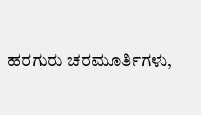ಹರಗುರು ಚರಮೂರ್ತಿಗಳು,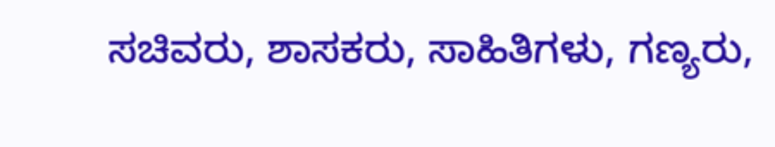ಸಚಿವರು, ಶಾಸಕರು, ಸಾಹಿತಿಗಳು, ಗಣ್ಯರು,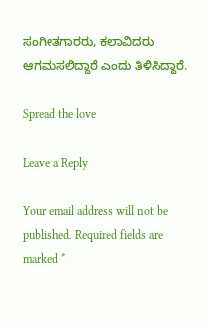ಸಂಗೀತಗಾರರು, ಕಲಾವಿದರು ಆಗಮಸಲಿದ್ದಾರೆ ಎಂದು ತಿಳಿಸಿದ್ದಾರೆ.

Spread the love

Leave a Reply

Your email address will not be published. Required fields are marked *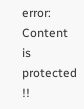error: Content is protected !!